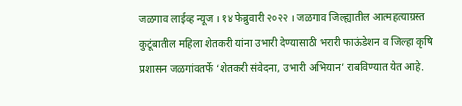जळगाव लाईव्ह न्यूज । १४ फेब्रुवारी २०२२ । जळगाव जिल्ह्यातील आत्महत्याग्रस्त कुटूंबातील महिला शेतकरी यांना उभारी देण्यासाठी भरारी फाऊंडेशन व जिल्हा कृषि प्रशासन जळगांवतर्फे ‘शेतकरी संवेदना, उभारी अभियान’ राबविण्यात येत आहे.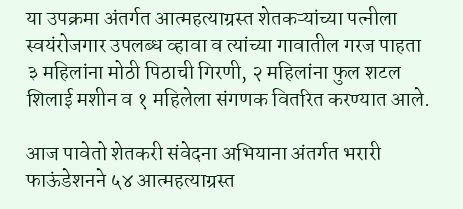या उपक्रमा अंतर्गत आत्महत्याग्रस्त शेतकऱ्यांच्या पत्नीला स्वयंरोजगार उपलब्ध व्हावा व त्यांच्या गावातील गरज पाहता ३ महिलांना मोठी पिठाची गिरणी, २ महिलांना फुल शटल शिलाई मशीन व १ महिलेला संगणक वितरित करण्यात आले.

आज पावेतो शेतकरी संवेदना अभियाना अंतर्गत भरारी फाऊंडेशनने ५४ आत्महत्याग्रस्त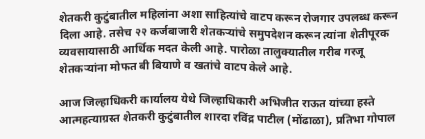शेतकरी कुटुंबातील महिलांना अशा साहित्यांचे वाटप करून रोजगार उपलब्ध करून दिला आहे. तसेच २२ कर्जबाजारी शेतकऱ्यांचे समुपदेशन करून त्यांना शेतीपूरक व्यवसायासाठी आर्थिक मदत केली आहे. पारोळा तालुक्यातील गरीब गरजू शेतकऱ्यांना मोफत बी बियाणे व खतांचे वाटप केले आहे.

आज जिल्हाधिकरी कार्यालय येथे जिल्हाधिकारी अभिजीत राऊत यांच्या हस्ते आत्महत्याग्रस्त शेतकरी कुटुंबातील शारदा रविंद्र पाटील (मोंढाळा), प्रतिभा गोपाल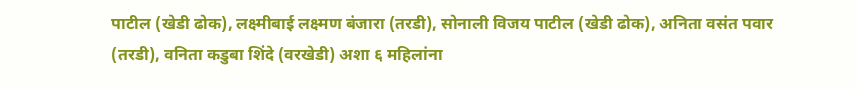पाटील (खेडी ढोक), लक्ष्मीबाई लक्ष्मण बंजारा (तरडी), सोनाली विजय पाटील (खेडी ढोक), अनिता वसंत पवार (तरडी), वनिता कडुबा शिंदे (वरखेडी) अशा ६ महिलांना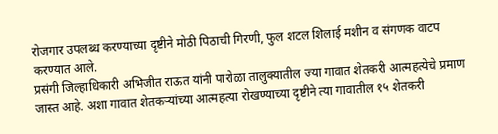रोजगार उपलब्ध करण्याच्या दृष्टीने मोठी पिठाची गिरणी, फुल शटल शिलाई मशीन व संगणक वाटप करण्यात आले.
प्रसंगी जिल्हाधिकारी अभिजीत राऊत यांनी पारोळा तालुक्यातील ज्या गावात शेतकरी आत्महत्येचे प्रमाण जास्त आहे. अशा गावात शेतकऱ्यांच्या आत्महत्या रोखण्याच्या दृष्टीने त्या गावातील १५ शेतकरी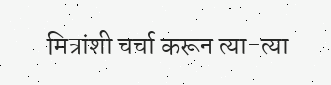मित्रांशी चर्चा करून त्या-त्या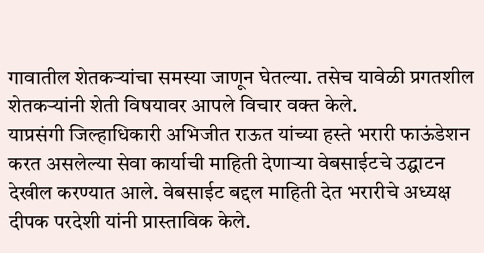गावातील शेतकऱ्यांचा समस्या जाणून घेतल्या. तसेच यावेळी प्रगतशील शेतकऱ्यांनी शेती विषयावर आपले विचार वक्त केले.
याप्रसंगी जिल्हाधिकारी अभिजीत राऊत यांच्या हस्ते भरारी फाऊंडेशन करत असलेल्या सेवा कार्याची माहिती देणाऱ्या वेबसाईटचे उद्घाटन देखील करण्यात आले. वेबसाईट बद्दल माहिती देत भरारीचे अध्यक्ष दीपक परदेशी यांनी प्रास्ताविक केले.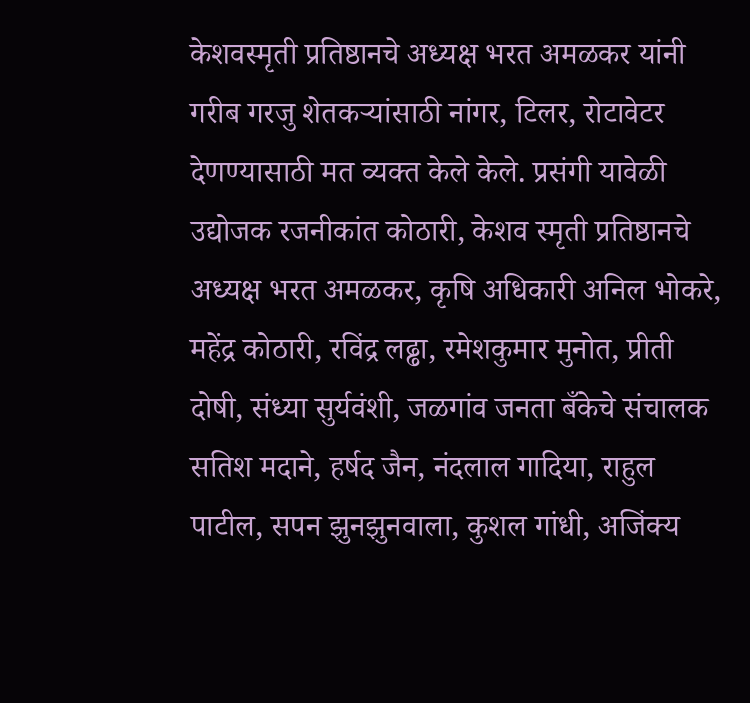केशवस्मृती प्रतिष्ठानचे अध्यक्ष भरत अमळकर यांनी गरीब गरजु शेतकऱ्यांसाठी नांगर, टिलर, रोटावेटर देणण्यासाठी मत व्यक्त केले केले. प्रसंगी यावेळी उद्योजक रजनीकांत कोठारी, केशव स्मृती प्रतिष्ठानचे अध्यक्ष भरत अमळकर, कृषि अधिकारी अनिल भोकरे, महेंद्र कोठारी, रविंद्र लढ्ढा, रमेशकुमार मुनोत, प्रीती दोषी, संध्या सुर्यवंशी, जळगांव जनता बँकेचे संचालक सतिश मदाने, हर्षद जैन, नंदलाल गादिया, राहुल पाटील, सपन झुनझुनवाला, कुशल गांधी, अजिंक्य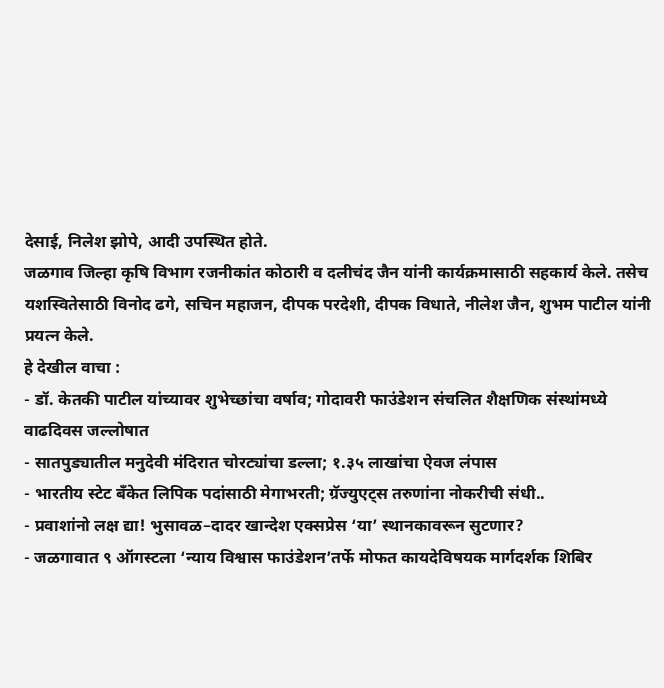देसाई, निलेश झोपे, आदी उपस्थित होते.
जळगाव जिल्हा कृषि विभाग रजनीकांत कोठारी व दलीचंद जैन यांनी कार्यक्रमासाठी सहकार्य केले. तसेच यशस्वितेसाठी विनोद ढगे, सचिन महाजन, दीपक परदेशी, दीपक विधाते, नीलेश जैन, शुभम पाटील यांनी प्रयत्न केले.
हे देखील वाचा :
- डॉ. केतकी पाटील यांच्यावर शुभेच्छांचा वर्षाव; गोदावरी फाउंडेशन संचलित शैक्षणिक संस्थांमध्ये वाढदिवस जल्लोषात
- सातपुड्यातील मनुदेवी मंदिरात चोरट्यांचा डल्ला; १.३५ लाखांचा ऐवज लंपास
- भारतीय स्टेट बँकेत लिपिक पदांसाठी मेगाभरती; ग्रॅज्युएट्स तरुणांना नोकरीची संधी..
- प्रवाशांनो लक्ष द्या! भुसावळ–दादर खान्देश एक्सप्रेस ‘या’ स्थानकावरून सुटणार?
- जळगावात ९ ऑगस्टला ‘न्याय विश्वास फाउंडेशन’तर्फे मोफत कायदेविषयक मार्गदर्शक शिबिर